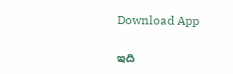Download App

ఇది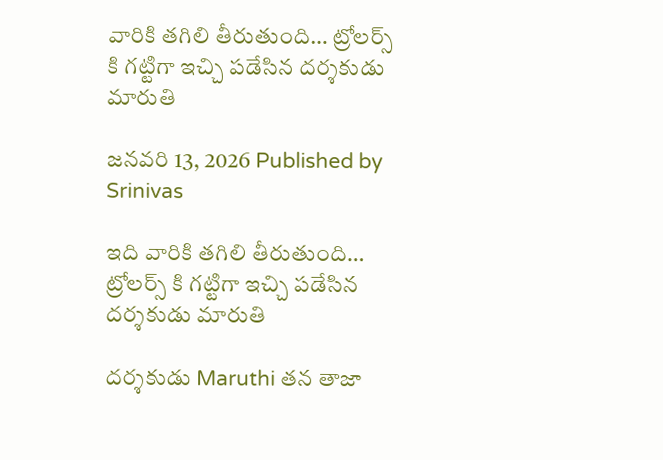వారికి తగిలి తీరుతుంది… ట్రోలర్స్ కి గట్టిగా ఇచ్చి పడేసిన దర్శకుడు మారుతి

జనవరి 13, 2026 Published by Srinivas

ఇది వారికి తగిలి తీరుతుంది… ట్రోలర్స్ కి గట్టిగా ఇచ్చి పడేసిన దర్శకుడు మారుతి

దర్శకుడు Maruthi తన తాజా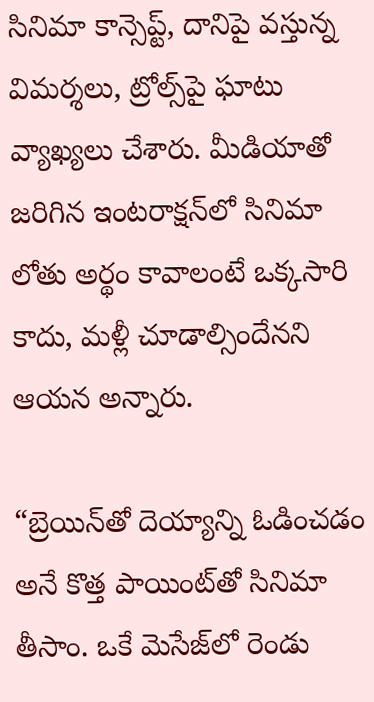సినిమా కాన్సెప్ట్‌, దానిపై వస్తున్న విమర్శలు, ట్రోల్స్‌పై ఘాటు వ్యాఖ్యలు చేశారు. మీడియాతో జరిగిన ఇంటరాక్షన్‌లో సినిమా లోతు అర్థం కావాలంటే ఒక్కసారి కాదు, మళ్లీ చూడాల్సిందేనని ఆయన అన్నారు.

“బ్రెయిన్‌తో దెయ్యాన్ని ఓడించడం అనే కొత్త పాయింట్‌తో సినిమా తీసాం. ఒకే మెసేజ్‌లో రెండు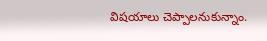విషయాలు చెప్పాలనుకున్నాం.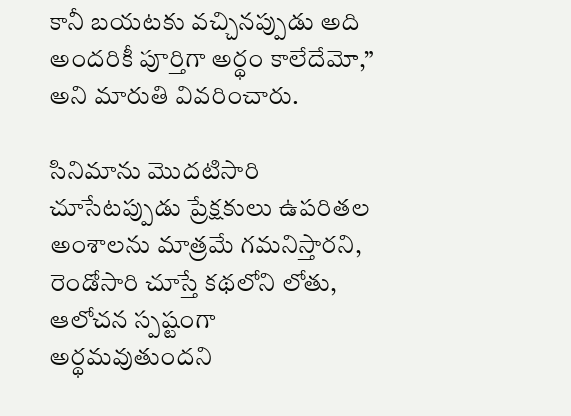కానీ బయటకు వచ్చినప్పుడు అది అందరికీ పూర్తిగా అర్థం కాలేదేమో,” అని మారుతి వివరించారు.

సినిమాను మొదటిసారి చూసేటప్పుడు ప్రేక్షకులు ఉపరితల అంశాలను మాత్రమే గమనిస్తారని, రెండోసారి చూస్తే కథలోని లోతు, ఆలోచన స్పష్టంగా అర్థమవుతుందని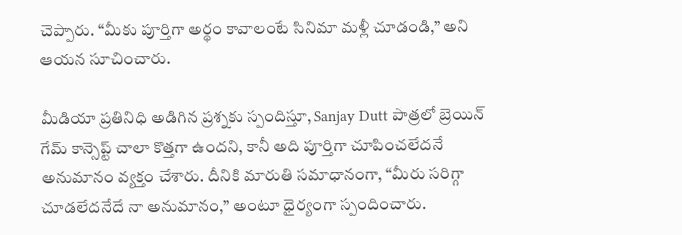చెప్పారు. “మీకు పూర్తిగా అర్థం కావాలంటే సినిమా మళ్లీ చూడండి,” అని ఆయన సూచించారు.

మీడియా ప్రతినిధి అడిగిన ప్రశ్నకు స్పందిస్తూ, Sanjay Dutt పాత్రలో బ్రెయిన్ గేమ్ కాన్సెప్ట్ చాలా కొత్తగా ఉందని, కానీ అది పూర్తిగా చూపించలేదనే అనుమానం వ్యక్తం చేశారు. దీనికి మారుతి సమాధానంగా, “మీరు సరిగ్గా చూడలేదనేదే నా అనుమానం,” అంటూ ధైర్యంగా స్పందించారు.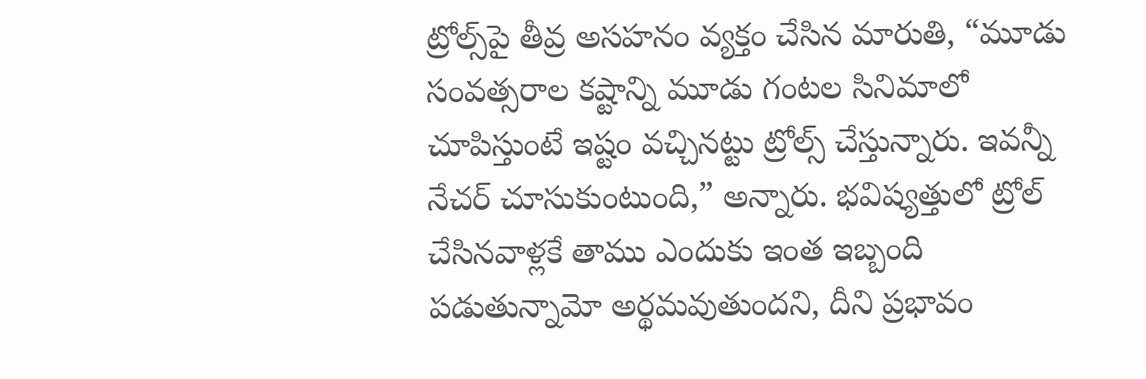ట్రోల్స్‌పై తీవ్ర అసహనం వ్యక్తం చేసిన మారుతి, “మూడు సంవత్సరాల కష్టాన్ని మూడు గంటల సినిమాలో చూపిస్తుంటే ఇష్టం వచ్చినట్టు ట్రోల్స్ చేస్తున్నారు. ఇవన్నీ నేచర్ చూసుకుంటుంది,” అన్నారు. భవిష్యత్తులో ట్రోల్ చేసినవాళ్లకే తాము ఎందుకు ఇంత ఇబ్బంది పడుతున్నామో అర్థమవుతుందని, దీని ప్రభావం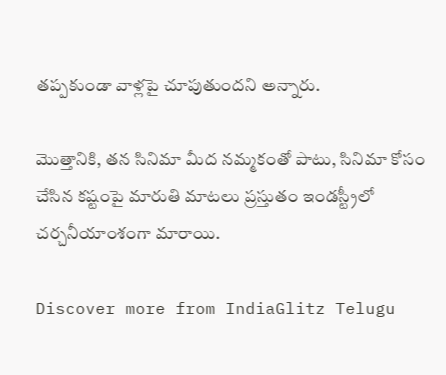తప్పకుండా వాళ్లపై చూపుతుందని అన్నారు.

మొత్తానికి, తన సినిమా మీద నమ్మకంతో పాటు, సినిమా కోసం చేసిన కష్టంపై మారుతి మాటలు ప్రస్తుతం ఇండస్ట్రీలో చర్చనీయాంశంగా మారాయి.

Discover more from IndiaGlitz Telugu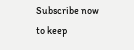Subscribe now to keep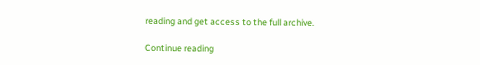reading and get access to the full archive.

Continue reading